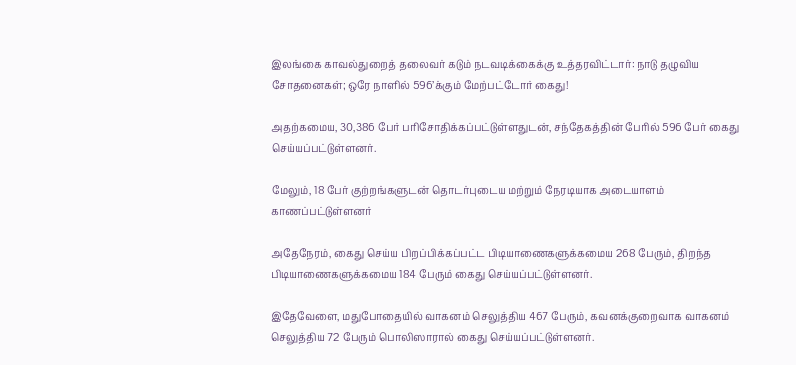இலங்கை காவல்துறைத் தலைவர் கடும் நடவடிக்கைக்கு உத்தரவிட்டார்: நாடு தழுவிய சோதனைகள்; ஒரே நாளில் 596’க்கும் மேற்பட்டோர் கைது!

அதற்கமைய, 30,386 பேர் பரிசோதிக்கப்பட்டுள்ளதுடன், சந்தேகத்தின் பேரில் 596 பேர் கைது செய்யப்பட்டுள்ளனர்.

மேலும், 18 பேர் குற்றங்களுடன் தொடர்புடைய மற்றும் நேரடியாக அடையாளம் காணப்பட்டுள்ளனர்

அதேநேரம், கைது செய்ய பிறப்பிக்கப்பட்ட பிடியாணைகளுக்கமைய 268 பேரும், திறந்த பிடியாணைகளுக்கமைய 184 பேரும் கைது செய்யப்பட்டுள்ளனர்.

இதேவேளை, மதுபோதையில் வாகனம் செலுத்திய 467 பேரும், கவனக்குறைவாக வாகனம் செலுத்திய 72 பேரும் பொலிஸாரால் கைது செய்யப்பட்டுள்ளனர்.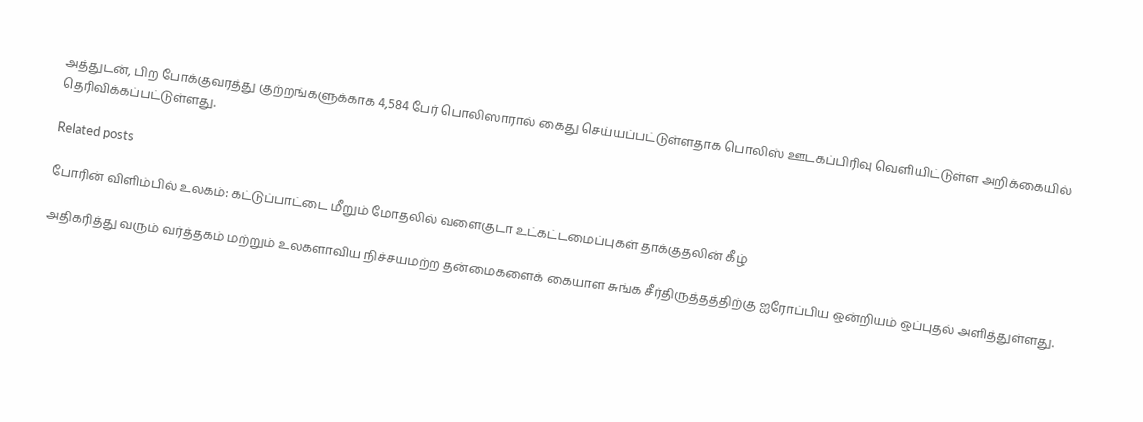அத்துடன், பிற போக்குவரத்து குற்றங்களுக்காக 4,584 பேர் பொலிஸாரால் கைது செய்யப்பட்டுள்ளதாக பொலிஸ் ஊடகப்பிரிவு வெளியிட்டுள்ள அறிக்கையில் தெரிவிக்கப்பட்டுள்ளது.

Related posts

போரின் விளிம்பில் உலகம்: கட்டுப்பாட்டை மீறும் மோதலில் வளைகுடா உட்கட்டமைப்புகள் தாக்குதலின் கீழ்

அதிகரித்து வரும் வர்த்தகம் மற்றும் உலகளாவிய நிச்சயமற்ற தன்மைகளைக் கையாள சுங்க சீர்திருத்தத்திற்கு ஐரோப்பிய ஒன்றியம் ஒப்புதல் அளித்துள்ளது.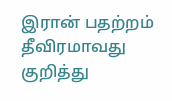இரான் பதற்றம் தீவிரமாவது குறித்து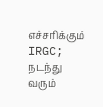எச்சரிக்கும் IRGC; நடந்து வரும்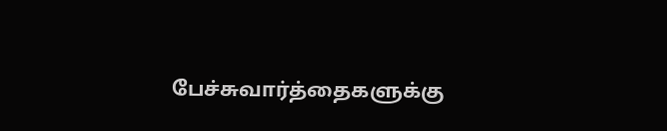பேச்சுவார்த்தைகளுக்கு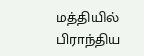மத்தியில் பிராந்திய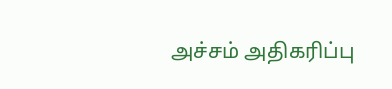அச்சம் அதிகரிப்பு